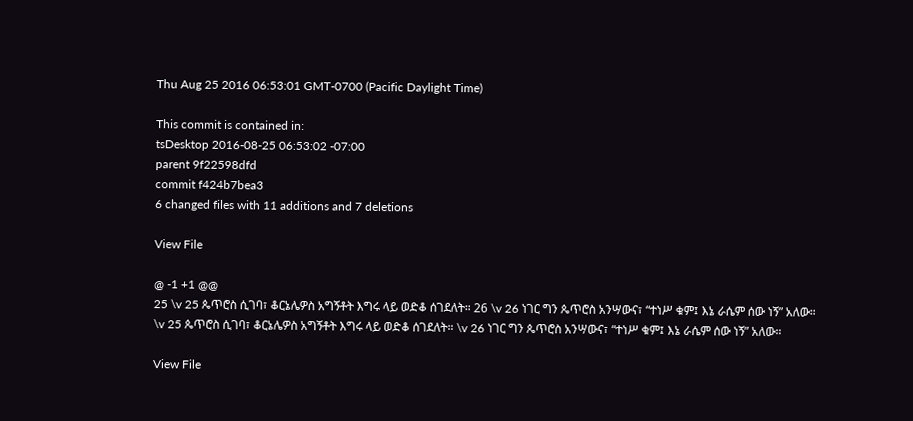Thu Aug 25 2016 06:53:01 GMT-0700 (Pacific Daylight Time)

This commit is contained in:
tsDesktop 2016-08-25 06:53:02 -07:00
parent 9f22598dfd
commit f424b7bea3
6 changed files with 11 additions and 7 deletions

View File

@ -1 +1 @@
25 \v 25 ጴጥሮስ ሲገባ፣ ቆርኔሌዎስ አግኝቶት እግሩ ላይ ወድቆ ሰገደለት። 26 \v 26 ነገር ግን ጴጥሮስ አንሣውና፣ “ተነሥ ቁም፤ እኔ ራሴም ሰው ነኝ” አለው።
\v 25 ጴጥሮስ ሲገባ፣ ቆርኔሌዎስ አግኝቶት እግሩ ላይ ወድቆ ሰገደለት። \v 26 ነገር ግን ጴጥሮስ አንሣውና፣ “ተነሥ ቁም፤ እኔ ራሴም ሰው ነኝ” አለው።

View File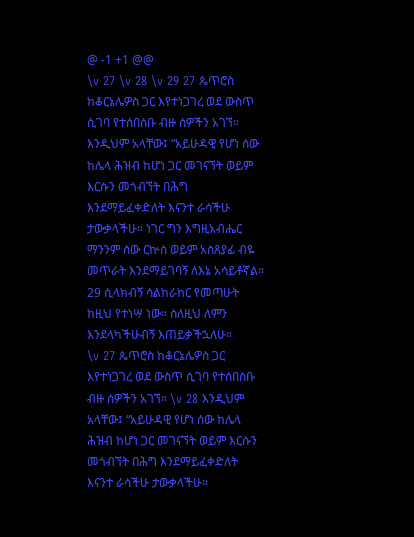@ -1 +1 @@
\v 27 \v 28 \v 29 27 ጴጥሮስ ከቆርኔሌዎስ ጋር እየተነጋገረ ወደ ውስጥ ሲገባ የተሰበሰቡ ብዙ ሰዎችን አገኘ። እንዲህም አላቸው፤ “አይሁዳዊ የሆነ ሰው ከሌላ ሕዝብ ከሆነ ጋር መገናኘት ወይም እርሱን መጎብኘት በሕግ እንደማይፈቀድለት እናንተ ራሳችሁ ታውቃላችሁ። ነገር ግን እግዚአብሔር ማንንም ሰው ርኵስ ወይም አስጸያፊ ብዬ መጥራት እንደማይገባኝ ለእኔ አሳይቶኛል። 29 ሲላክብኝ ሳልከራከር የመጣሁት ከዚህ የተነሣ ነው። ስለዚህ ለምን እንደላካችሁብኝ እጠይቃችኋለሁ።
\v 27 ጴጥሮስ ከቆርኔሌዎስ ጋር እየተነጋገረ ወደ ውስጥ ሲገባ የተሰበሰቡ ብዙ ሰዎችን አገኘ። \v 28 እንዲህም አላቸው፤ “አይሁዳዊ የሆነ ሰው ከሌላ ሕዝብ ከሆነ ጋር መገናኘት ወይም እርሱን መጎብኘት በሕግ እንደማይፈቀድለት እናንተ ራሳችሁ ታውቃላችሁ።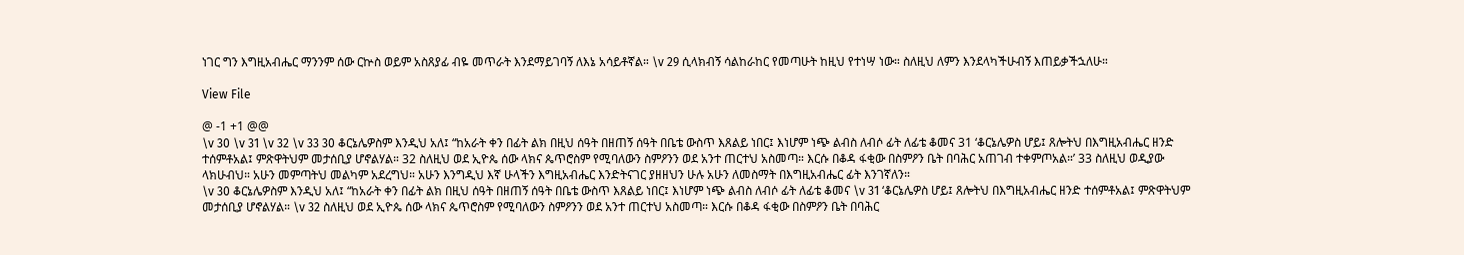ነገር ግን እግዚአብሔር ማንንም ሰው ርኵስ ወይም አስጸያፊ ብዬ መጥራት እንደማይገባኝ ለእኔ አሳይቶኛል። \v 29 ሲላክብኝ ሳልከራከር የመጣሁት ከዚህ የተነሣ ነው። ስለዚህ ለምን እንደላካችሁብኝ እጠይቃችኋለሁ።

View File

@ -1 +1 @@
\v 30 \v 31 \v 32 \v 33 30 ቆርኔሌዎስም እንዲህ አለ፤ “ከአራት ቀን በፊት ልክ በዚህ ሰዓት በዘጠኝ ሰዓት በቤቴ ውስጥ እጸልይ ነበር፤ እነሆም ነጭ ልብስ ለብሶ ፊት ለፊቴ ቆመና 31 ‘ቆርኔሌዎስ ሆይ፤ ጸሎትህ በእግዚአብሔር ዘንድ ተሰምቶአል፤ ምጽዋትህም መታሰቢያ ሆኖልሃል። 32 ስለዚህ ወደ ኢዮጴ ሰው ላክና ጴጥሮስም የሚባለውን ስምዖንን ወደ አንተ ጠርተህ አስመጣ። እርሱ በቆዳ ፋቂው በስምዖን ቤት በባሕር አጠገብ ተቀምጦአል።’ 33 ስለዚህ ወዲያው ላክሁብህ። አሁን መምጣትህ መልካም አደረግህ። አሁን እንግዲህ እኛ ሁላችን እግዚአብሔር እንድትናገር ያዘዘህን ሁሉ አሁን ለመስማት በእግዚአብሔር ፊት እንገኛለን።
\v 30 ቆርኔሌዎስም እንዲህ አለ፤ “ከአራት ቀን በፊት ልክ በዚህ ሰዓት በዘጠኝ ሰዓት በቤቴ ውስጥ እጸልይ ነበር፤ እነሆም ነጭ ልብስ ለብሶ ፊት ለፊቴ ቆመና \v 31 ‘ቆርኔሌዎስ ሆይ፤ ጸሎትህ በእግዚአብሔር ዘንድ ተሰምቶአል፤ ምጽዋትህም መታሰቢያ ሆኖልሃል። \v 32 ስለዚህ ወደ ኢዮጴ ሰው ላክና ጴጥሮስም የሚባለውን ስምዖንን ወደ አንተ ጠርተህ አስመጣ። እርሱ በቆዳ ፋቂው በስምዖን ቤት በባሕር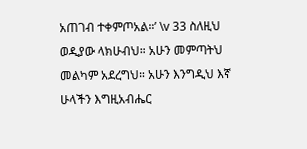አጠገብ ተቀምጦአል።’ \v 33 ስለዚህ ወዲያው ላክሁብህ። አሁን መምጣትህ መልካም አደረግህ። አሁን እንግዲህ እኛ ሁላችን እግዚአብሔር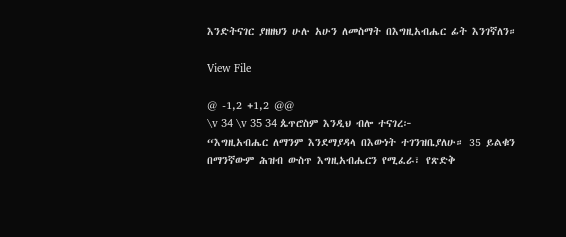እንድትናገር ያዘዘህን ሁሉ አሁን ለመስማት በእግዚአብሔር ፊት እንገኛለን።

View File

@ -1,2 +1,2 @@
\v 34 \v 35 34 ጴጥሮስም እንዲህ ብሎ ተናገረ፦
“እግዚአብሔር ለማንም እንደማያዳላ በእውነት ተገንዝቤያለሁ። 35 ይልቁን በማንኛውም ሕዝብ ውስጥ እግዚአብሔርን የሚፈራ፣ የጽድቅ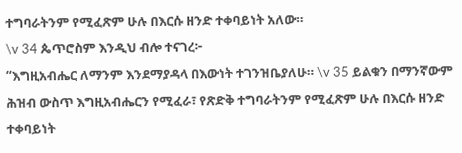ተግባራትንም የሚፈጽም ሁሉ በእርሱ ዘንድ ተቀባይነት አለው።
\v 34 ጴጥሮስም እንዲህ ብሎ ተናገረ፦
“እግዚአብሔር ለማንም እንደማያዳላ በእውነት ተገንዝቤያለሁ። \v 35 ይልቁን በማንኛውም ሕዝብ ውስጥ እግዚአብሔርን የሚፈራ፣ የጽድቅ ተግባራትንም የሚፈጽም ሁሉ በእርሱ ዘንድ ተቀባይነት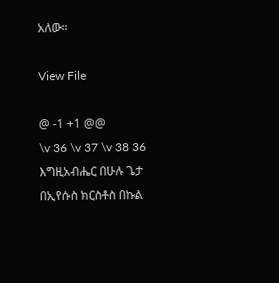አለው።

View File

@ -1 +1 @@
\v 36 \v 37 \v 38 36 እግዚአብሔር በሁሉ ጌታ በኢየሱስ ክርስቶስ በኩል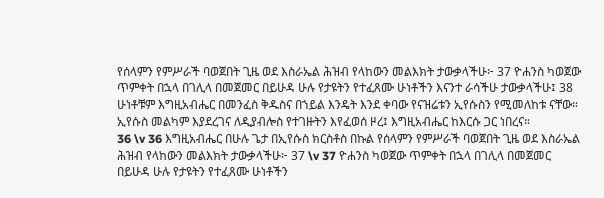የሰላምን የምሥራች ባወጀበት ጊዜ ወደ እስራኤል ሕዝብ የላከውን መልእክት ታውቃላችሁ፦ 37 ዮሐንስ ካወጀው ጥምቀት በኋላ በገሊላ በመጀመር በይሁዳ ሁሉ የታዩትን የተፈጸሙ ሁነቶችን እናንተ ራሳችሁ ታውቃላችሁ፤ 38 ሁነቶቹም እግዚአብሔር በመንፈስ ቅዱስና በኀይል እንዴት እንደ ቀባው የናዝሬቱን ኢየሱስን የሚመለከቱ ናቸው። ኢየሱስ መልካም እያደረገና ለዲያብሎስ የተገዙትን እየፈወሰ ዞረ፤ እግዚአብሔር ከእርሱ ጋር ነበረና።
36 \v 36 እግዚአብሔር በሁሉ ጌታ በኢየሱስ ክርስቶስ በኩል የሰላምን የምሥራች ባወጀበት ጊዜ ወደ እስራኤል ሕዝብ የላከውን መልእክት ታውቃላችሁ፦ 37 \v 37 ዮሐንስ ካወጀው ጥምቀት በኋላ በገሊላ በመጀመር በይሁዳ ሁሉ የታዩትን የተፈጸሙ ሁነቶችን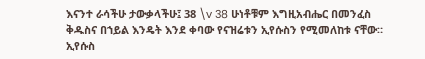እናንተ ራሳችሁ ታውቃላችሁ፤ 38 \v 38 ሁነቶቹም እግዚአብሔር በመንፈስ ቅዱስና በኀይል እንዴት እንደ ቀባው የናዝሬቱን ኢየሱስን የሚመለከቱ ናቸው። ኢየሱስ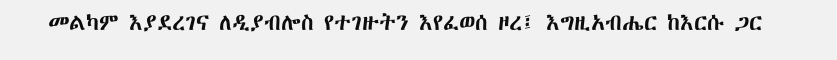መልካም እያደረገና ለዲያብሎስ የተገዙትን እየፈወሰ ዞረ፤ እግዚአብሔር ከእርሱ ጋር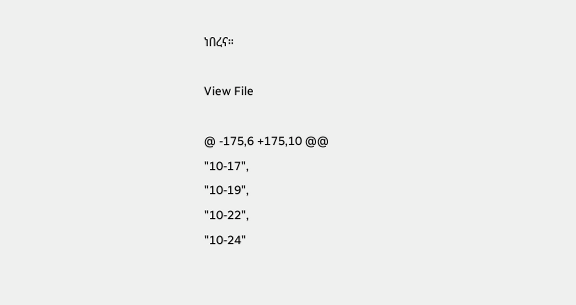ነበረና።

View File

@ -175,6 +175,10 @@
"10-17",
"10-19",
"10-22",
"10-24"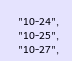"10-24",
"10-25",
"10-27",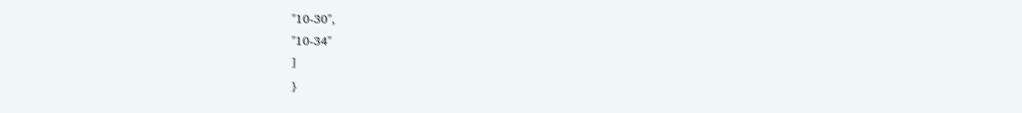"10-30",
"10-34"
]
}